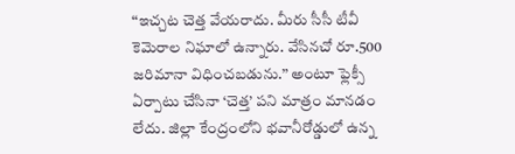‘‘ఇచ్చట చెత్త వేయరాదు. మీరు సీసీ టీవీ కెమెరాల నిఘాలో ఉన్నారు. వేసినచో రూ.500 జరిమానా విధించబడును.’’ అంటూ ఫ్లెక్సీ ఏర్పాటు చేసినా ‘చెత్త’ పని మాత్రం మానడం లేదు. జిల్లా కేంద్రంలోని భవానీరోడ్డులో ఉన్న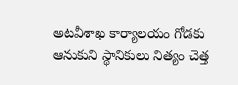అటవీశాఖ కార్యాలయం గోడకు ఆనుకుని స్థానికులు నిత్యం చెత్త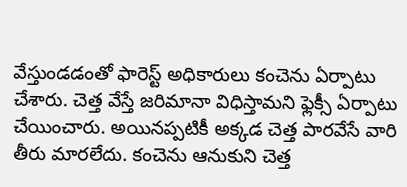వేస్తుండడంతో ఫారెస్ట్ అధికారులు కంచెను ఏర్పాటు చేశారు. చెత్త వేస్తే జరిమానా విధిస్తామని ఫ్లెక్సీ ఏర్పాటు చేయించారు. అయినప్పటికీ అక్కడ చెత్త పారవేసే వారి తీరు మారలేదు. కంచెను ఆనుకుని చెత్త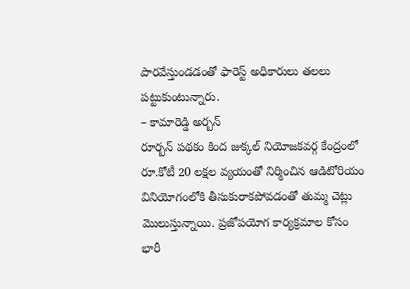పారవేస్తుండడంతో ఫారెస్ట్ అధికారులు తలలు పట్టుకుంటున్నారు.
– కామారెడ్డి అర్బన్
రూర్బన్ పథకం కింద జుక్కల్ నియోజకవర్గ కేంద్రంలో రూ.కోటీ 20 లక్షల వ్యయంతో నిర్మించిన ఆడిటోరియం వినియోగంలోకి తీసుకురాకపోవడంతో తుమ్మ చెట్లు మొలుస్తున్నాయి. ప్రజోపయోగ కార్యక్రమాల కోసం భారీ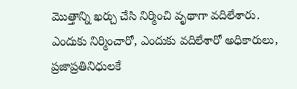మొత్తాన్ని ఖర్చు చేసి నిర్మించి వృథాగా వదిలేశారు. ఎందుకు నిర్మించారో, ఎందుకు వదిలేశారో అధికారులు, ప్రజాప్రతినిధులకే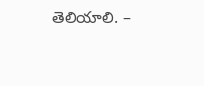తెలియాలి. –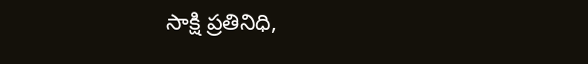సాక్షి ప్రతినిధి,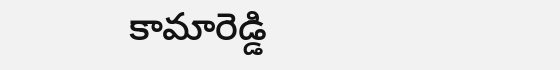కామారెడ్డి